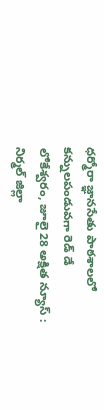ధర్మోరా జ్ఞానసేతు పాఠశాలలో కన్నులపండువగా రెడ్ డే
లోకేశ్వరం, జూలై 28 అక్షిత న్యూస్ :
నిర్మల్ జిల్లా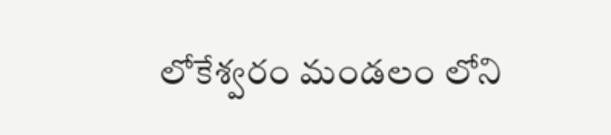లోకేశ్వరం మండలం లోని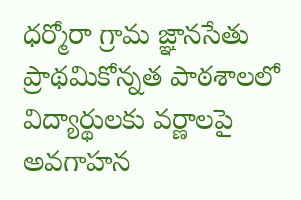ధర్మోరా గ్రామ జ్ఞానసేతు ప్రాథమికోన్నత పాఠశాలలో విద్యార్థులకు వర్ణాలపై అవగాహన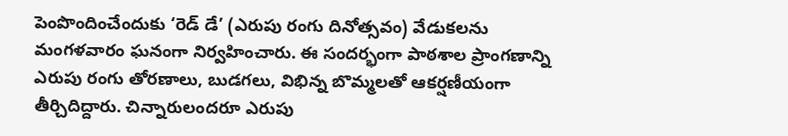పెంపొందించేందుకు ‘రెడ్ డే’ (ఎరుపు రంగు దినోత్సవం) వేడుకలను మంగళవారం ఘనంగా నిర్వహించారు. ఈ సందర్భంగా పాఠశాల ప్రాంగణాన్ని ఎరుపు రంగు తోరణాలు, బుడగలు, విభిన్న బొమ్మలతో ఆకర్షణీయంగా తీర్చిదిద్దారు. చిన్నారులందరూ ఎరుపు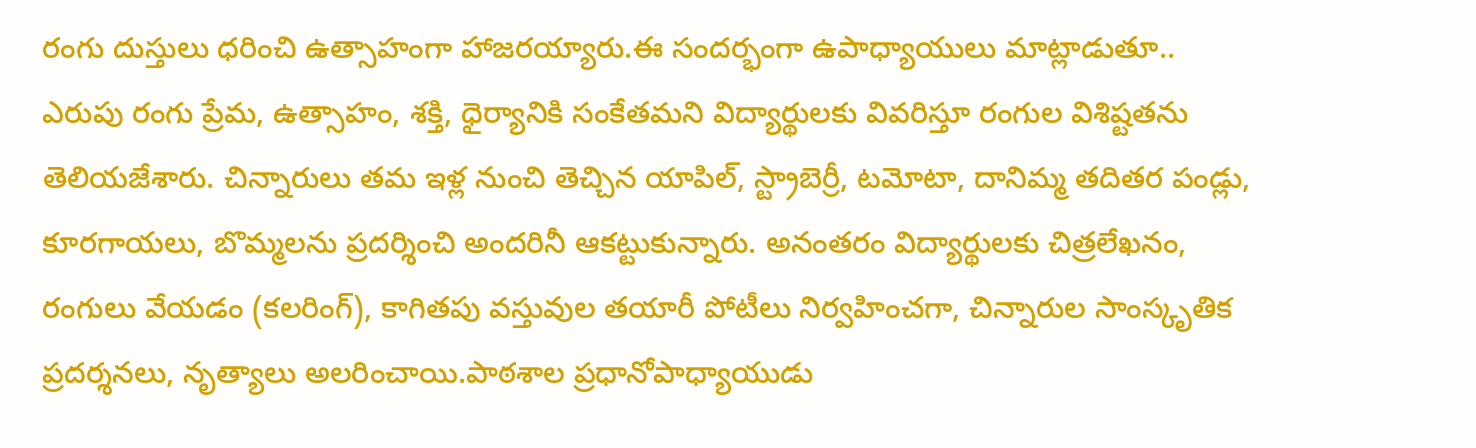రంగు దుస్తులు ధరించి ఉత్సాహంగా హాజరయ్యారు.ఈ సందర్భంగా ఉపాధ్యాయులు మాట్లాడుతూ.. ఎరుపు రంగు ప్రేమ, ఉత్సాహం, శక్తి, ధైర్యానికి సంకేతమని విద్యార్థులకు వివరిస్తూ రంగుల విశిష్టతను తెలియజేశారు. చిన్నారులు తమ ఇళ్ల నుంచి తెచ్చిన యాపిల్, స్ట్రాబెర్రీ, టమోటా, దానిమ్మ తదితర పండ్లు, కూరగాయలు, బొమ్మలను ప్రదర్శించి అందరినీ ఆకట్టుకున్నారు. అనంతరం విద్యార్థులకు చిత్రలేఖనం, రంగులు వేయడం (కలరింగ్), కాగితపు వస్తువుల తయారీ పోటీలు నిర్వహించగా, చిన్నారుల సాంస్కృతిక ప్రదర్శనలు, నృత్యాలు అలరించాయి.పాఠశాల ప్రధానోపాధ్యాయుడు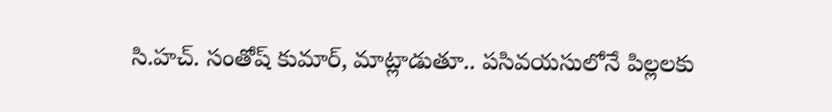సి.హచ్. సంతోష్ కుమార్, మాట్లాడుతూ.. పసివయసులోనే పిల్లలకు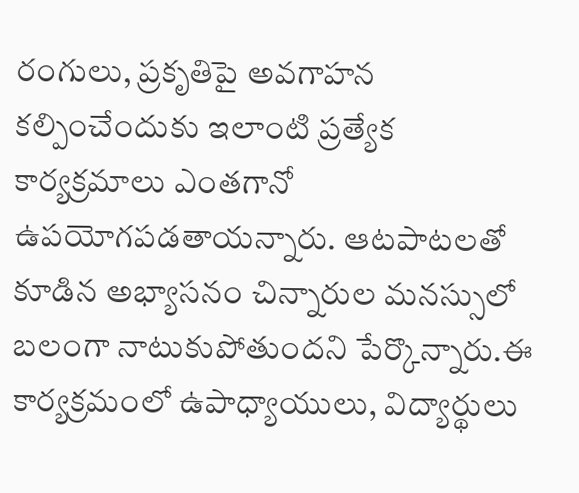రంగులు, ప్రకృతిపై అవగాహన కల్పించేందుకు ఇలాంటి ప్రత్యేక కార్యక్రమాలు ఎంతగానో ఉపయోగపడతాయన్నారు. ఆటపాటలతో కూడిన అభ్యాసనం చిన్నారుల మనస్సులో బలంగా నాటుకుపోతుందని పేర్కొన్నారు.ఈ కార్యక్రమంలో ఉపాధ్యాయులు, విద్యార్థులు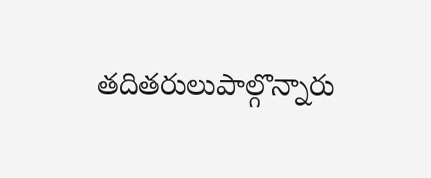తదితరులుపాల్గొన్నారు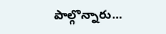పాల్గొన్నారు…